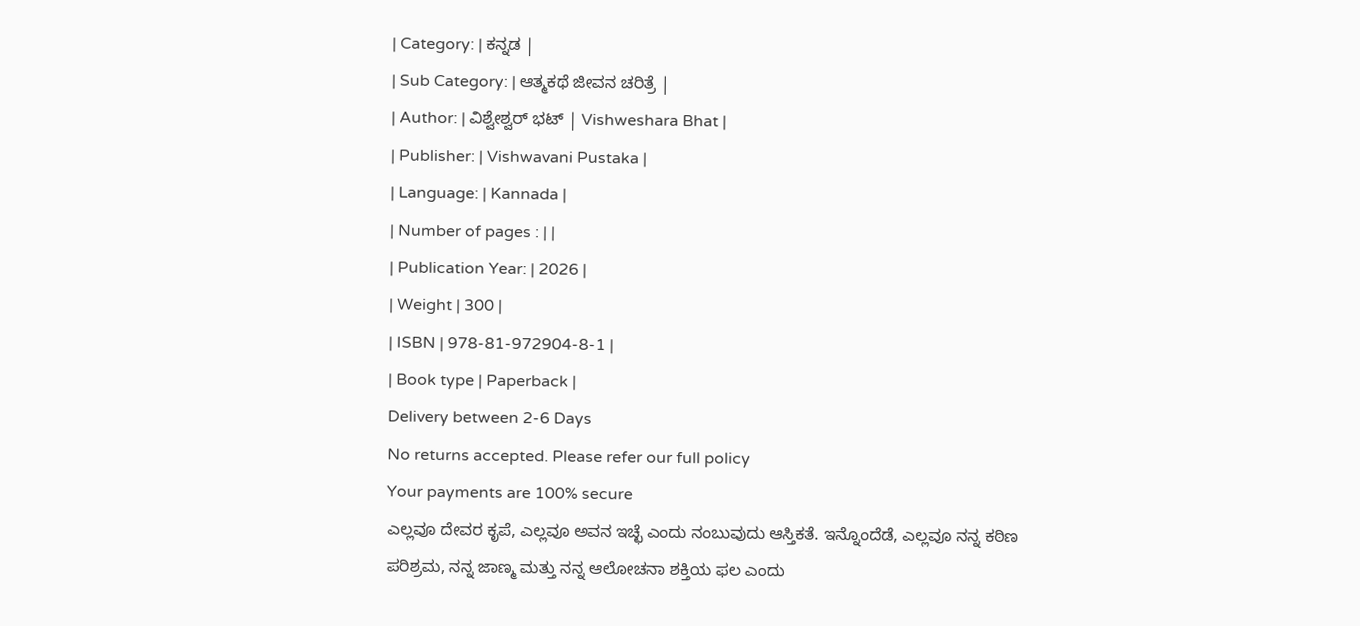| Category: | ಕನ್ನಡ |
| Sub Category: | ಆತ್ಮಕಥೆ ಜೀವನ ಚರಿತ್ರೆ |
| Author: | ವಿಶ್ವೇಶ್ವರ್ ಭಟ್ | Vishweshara Bhat |
| Publisher: | Vishwavani Pustaka |
| Language: | Kannada |
| Number of pages : | |
| Publication Year: | 2026 |
| Weight | 300 |
| ISBN | 978-81-972904-8-1 |
| Book type | Paperback |
Delivery between 2-6 Days
No returns accepted. Please refer our full policy
Your payments are 100% secure
ಎಲ್ಲವೂ ದೇವರ ಕೃಪೆ, ಎಲ್ಲವೂ ಅವನ ಇಚ್ಛೆ ಎಂದು ನಂಬುವುದು ಆಸ್ತಿಕತೆ. ಇನ್ನೊಂದೆಡೆ, ಎಲ್ಲವೂ ನನ್ನ ಕಠಿಣ ಪರಿಶ್ರಮ, ನನ್ನ ಜಾಣ್ಮ ಮತ್ತು ನನ್ನ ಆಲೋಚನಾ ಶಕ್ತಿಯ ಫಲ ಎಂದು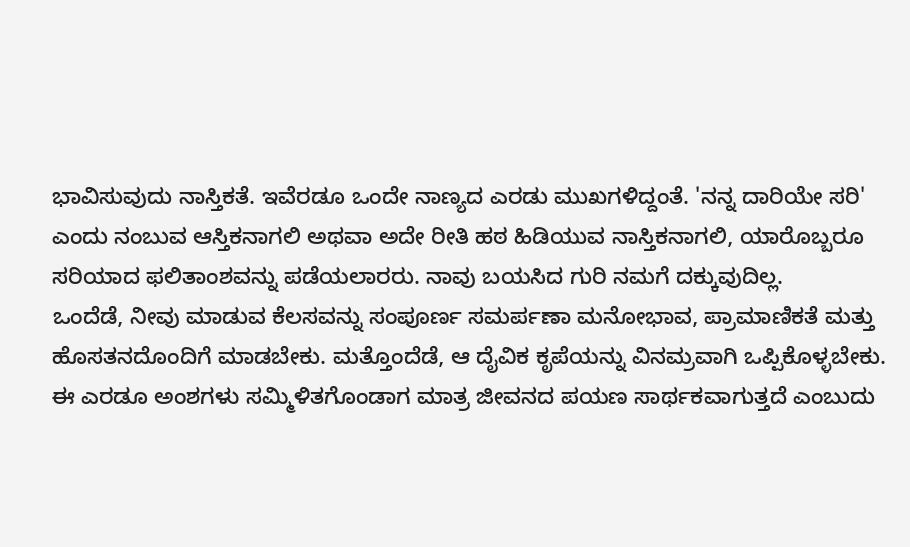ಭಾವಿಸುವುದು ನಾಸ್ತಿಕತೆ. ಇವೆರಡೂ ಒಂದೇ ನಾಣ್ಯದ ಎರಡು ಮುಖಗಳಿದ್ದಂತೆ. 'ನನ್ನ ದಾರಿಯೇ ಸರಿ' ಎಂದು ನಂಬುವ ಆಸ್ತಿಕನಾಗಲಿ ಅಥವಾ ಅದೇ ರೀತಿ ಹಠ ಹಿಡಿಯುವ ನಾಸ್ತಿಕನಾಗಲಿ, ಯಾರೊಬ್ಬರೂ ಸರಿಯಾದ ಫಲಿತಾಂಶವನ್ನು ಪಡೆಯಲಾರರು. ನಾವು ಬಯಸಿದ ಗುರಿ ನಮಗೆ ದಕ್ಕುವುದಿಲ್ಲ.
ಒಂದೆಡೆ, ನೀವು ಮಾಡುವ ಕೆಲಸವನ್ನು ಸಂಪೂರ್ಣ ಸಮರ್ಪಣಾ ಮನೋಭಾವ, ಪ್ರಾಮಾಣಿಕತೆ ಮತ್ತು ಹೊಸತನದೊಂದಿಗೆ ಮಾಡಬೇಕು. ಮತ್ತೊಂದೆಡೆ, ಆ ದೈವಿಕ ಕೃಪೆಯನ್ನು ವಿನಮ್ರವಾಗಿ ಒಪ್ಪಿಕೊಳ್ಳಬೇಕು. ಈ ಎರಡೂ ಅಂಶಗಳು ಸಮ್ಮಿಳಿತಗೊಂಡಾಗ ಮಾತ್ರ ಜೀವನದ ಪಯಣ ಸಾರ್ಥಕವಾಗುತ್ತದೆ ಎಂಬುದು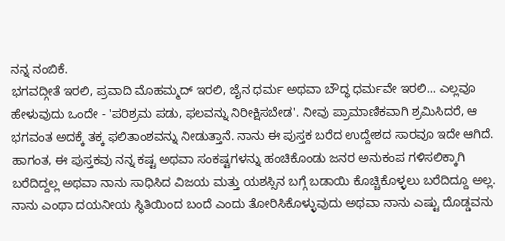ನನ್ನ ನಂಬಿಕೆ.
ಭಗವದ್ಗೀತೆ ಇರಲಿ, ಪ್ರವಾದಿ ಮೊಹಮ್ಮದ್ ಇರಲಿ, ಜೈನ ಧರ್ಮ ಅಥವಾ ಬೌದ್ಧ ಧರ್ಮವೇ ಇರಲಿ... ಎಲ್ಲವೂ ಹೇಳುವುದು ಒಂದೇ - 'ಪರಿಶ್ರಮ ಪಡು, ಫಲವನ್ನು ನಿರೀಕ್ಷಿಸಬೇಡ'. ನೀವು ಪ್ರಾಮಾಣಿಕವಾಗಿ ಶ್ರಮಿಸಿದರೆ, ಆ ಭಗವಂತ ಅದಕ್ಕೆ ತಕ್ಕ ಫಲಿತಾಂಶವನ್ನು ನೀಡುತ್ತಾನೆ. ನಾನು ಈ ಪುಸ್ತಕ ಬರೆದ ಉದ್ದೇಶದ ಸಾರವೂ ಇದೇ ಆಗಿದೆ.
ಹಾಗಂತ, ಈ ಪುಸ್ತಕವು ನನ್ನ ಕಷ್ಟ ಅಥವಾ ಸಂಕಷ್ಟಗಳನ್ನು ಹಂಚಿಕೊಂಡು ಜನರ ಅನುಕಂಪ ಗಳಿಸಲಿಕ್ಕಾಗಿ ಬರೆದಿದ್ದಲ್ಲ ಅಥವಾ ನಾನು ಸಾಧಿಸಿದ ವಿಜಯ ಮತ್ತು ಯಶಸ್ಸಿನ ಬಗ್ಗೆ ಬಡಾಯಿ ಕೊಚ್ಚಿಕೊಳ್ಳಲು ಬರೆದಿದ್ದೂ ಅಲ್ಲ. ನಾನು ಎಂಥಾ ದಯನೀಯ ಸ್ಥಿತಿಯಿಂದ ಬಂದೆ ಎಂದು ತೋರಿಸಿಕೊಳ್ಳುವುದು ಅಥವಾ ನಾನು ಎಷ್ಟು ದೊಡ್ಡವನು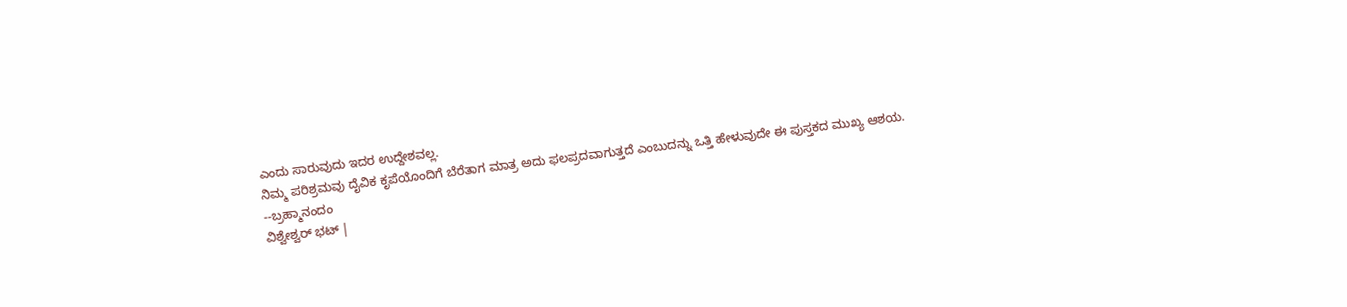ಎಂದು ಸಾರುವುದು ಇದರ ಉದ್ದೇಶವಲ್ಲ.
ನಿಮ್ಮ ಪರಿಶ್ರಮವು ದೈವಿಕ ಕೃಪೆಯೊಂದಿಗೆ ಬೆರೆತಾಗ ಮಾತ್ರ ಅದು ಫಲಪ್ರದವಾಗುತ್ತದೆ ಎಂಬುದನ್ನು ಒತ್ತಿ ಹೇಳುವುದೇ ಈ ಪುಸ್ತಕದ ಮುಖ್ಯ ಆಶಯ.
--ಬ್ರಹ್ಮಾನಂದಂ
ವಿಶ್ವೇಶ್ವರ್ ಭಟ್ |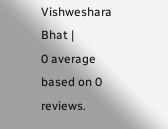Vishweshara Bhat |
0 average based on 0 reviews.